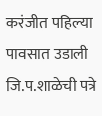करंजीत पहिल्या पावसात उडाली जि.प.शाळेची पत्रे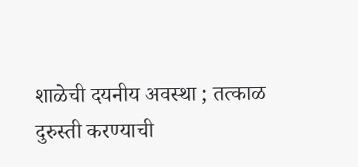शाळेची दयनीय अवस्था ; तत्काळ दुरुस्ती करण्याची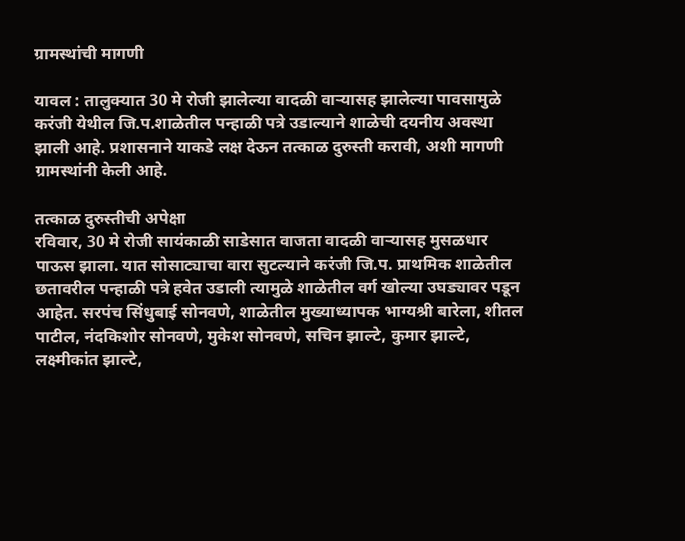ग्रामस्थांची मागणी

यावल : तालुक्यात 30 मे रोजी झालेल्या वादळी वार्‍यासह झालेल्या पावसामुळे करंजी येथील जि.प.शाळेतील पन्हाळी पत्रे उडाल्याने शाळेची दयनीय अवस्था झाली आहे. प्रशासनाने याकडे लक्ष देऊन तत्काळ दुरुस्ती करावी, अशी मागणी ग्रामस्थांनी केली आहे.

तत्काळ दुरुस्तीची अपेक्षा
रविवार, 30 मे रोजी सायंकाळी साडेसात वाजता वादळी वार्‍यासह मुसळधार पाऊस झाला. यात सोसाट्याचा वारा सुटल्याने करंजी जि.प. प्राथमिक शाळेतील छतावरील पन्हाळी पत्रे हवेत उडाली त्यामुळे शाळेतील वर्ग खोल्या उघड्यावर पडून आहेत. सरपंच सिंधुबाई सोनवणे, शाळेतील मुख्याध्यापक भाग्यश्री बारेला, शीतल पाटील, नंदकिशोर सोनवणे, मुकेश सोनवणे, सचिन झाल्टे, कुमार झाल्टे, लक्ष्मीकांत झाल्टे,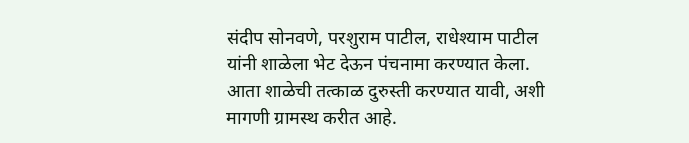संदीप सोनवणे, परशुराम पाटील, राधेश्याम पाटील यांनी शाळेला भेट देऊन पंचनामा करण्यात केला. आता शाळेची तत्काळ दुरुस्ती करण्यात यावी, अशी मागणी ग्रामस्थ करीत आहे.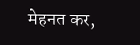मेहनत कर,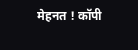मेहनत ! कॉपी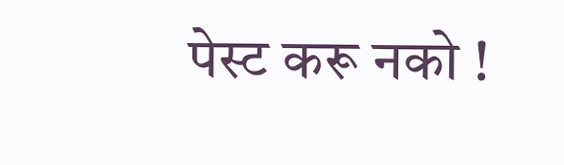पेस्ट करू नको !